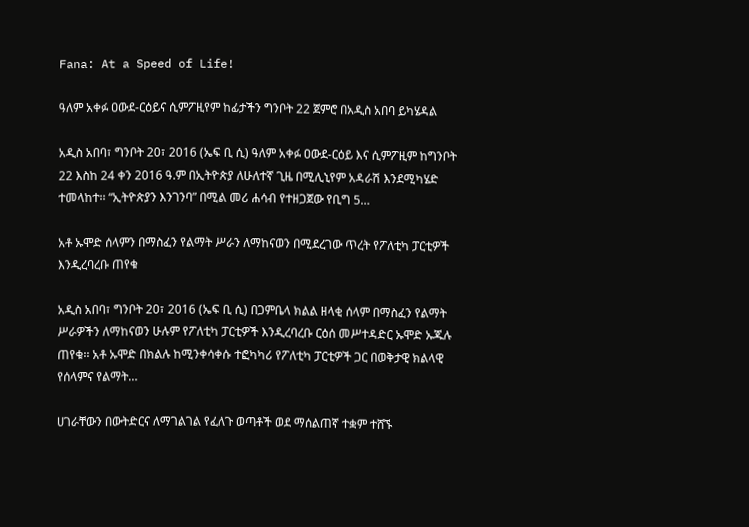Fana: At a Speed of Life!

ዓለም አቀፉ ዐውደ-ርዕይና ሲምፖዚየም ከፊታችን ግንቦት 22 ጀምሮ በአዲስ አበባ ይካሄዳል

አዲስ አበባ፣ ግንቦት 20፣ 2016 (ኤፍ ቢ ሲ) ዓለም አቀፉ ዐውደ-ርዕይ እና ሲምፖዚም ከግንቦት 22 እስከ 24 ቀን 2016 ዓ.ም በኢትዮጵያ ለሁለተኛ ጊዜ በሚሊኒየም አዳራሽ እንደሚካሄድ ተመላከተ፡፡ “ኢትዮጵያን እንገንባ” በሚል መሪ ሐሳብ የተዘጋጀው የቢግ 5…

አቶ ኡሞድ ሰላምን በማስፈን የልማት ሥራን ለማከናወን በሚደረገው ጥረት የፖለቲካ ፓርቲዎች እንዲረባረቡ ጠየቁ

አዲስ አበባ፣ ግንቦት 20፣ 2016 (ኤፍ ቢ ሲ) በጋምቤላ ክልል ዘላቂ ሰላም በማስፈን የልማት ሥራዎችን ለማከናወን ሁሉም የፖለቲካ ፓርቲዎች እንዲረባረቡ ርዕሰ መሥተዳድር ኡሞድ ኡጁሉ ጠየቁ፡፡ አቶ ኡሞድ በክልሉ ከሚንቀሳቀሱ ተፎካካሪ የፖለቲካ ፓርቲዎች ጋር በወቅታዊ ክልላዊ የሰላምና የልማት…

ሀገራቸውን በውትድርና ለማገልገል የፈለጉ ወጣቶች ወደ ማሰልጠኛ ተቋም ተሸኙ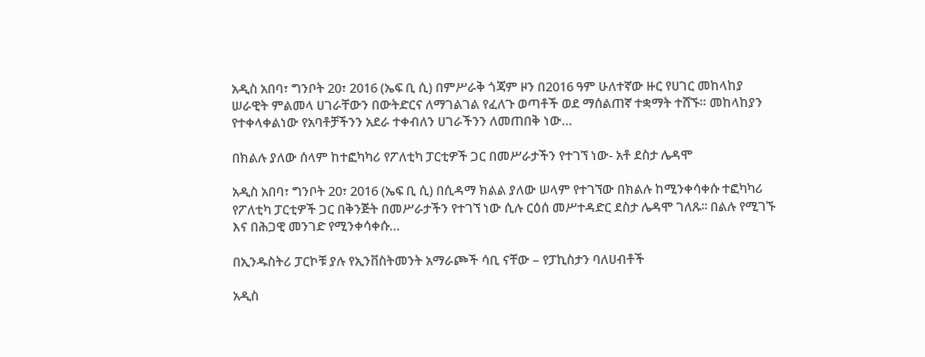አዲስ አበባ፣ ግንቦት 20፣ 2016 (ኤፍ ቢ ሲ) በምሥራቅ ጎጃም ዞን በ2016 ዓም ሁለተኛው ዙር የሀገር መከላከያ ሠራዊት ምልመላ ሀገራቸውን በውትድርና ለማገልገል የፈለጉ ወጣቶች ወደ ማሰልጠኛ ተቋማት ተሸኙ። መከላከያን የተቀላቀልነው የአባቶቻችንን አደራ ተቀብለን ሀገራችንን ለመጠበቅ ነው…

በክልሉ ያለው ሰላም ከተፎካካሪ የፖለቲካ ፓርቲዎች ጋር በመሥራታችን የተገኘ ነው- አቶ ደስታ ሌዳሞ

አዲስ አበባ፣ ግንቦት 20፣ 2016 (ኤፍ ቢ ሲ) በሲዳማ ክልል ያለው ሠላም የተገኘው በክልሉ ከሚንቀሳቀሱ ተፎካካሪ የፖለቲካ ፓርቲዎች ጋር በቅንጅት በመሥራታችን የተገኘ ነው ሲሉ ርዕሰ መሥተዳድር ደስታ ሌዳሞ ገለጹ፡፡ በልሉ የሚገኙ እና በሕጋዊ መንገድ የሚንቀሳቀሱ…

በኢንዱስትሪ ፓርኮቹ ያሉ የኢንቨስትመንት አማራጮች ሳቢ ናቸው – የፓኪስታን ባለሀብቶች

አዲስ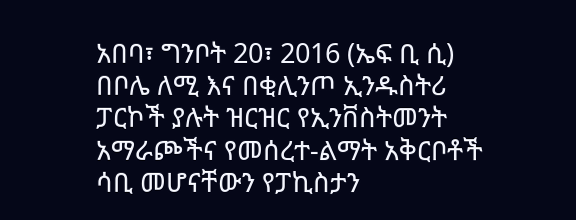አበባ፣ ግንቦት 20፣ 2016 (ኤፍ ቢ ሲ) በቦሌ ለሚ እና በቂሊንጦ ኢንዱስትሪ ፓርኮች ያሉት ዝርዝር የኢንቨስትመንት አማራጮችና የመሰረተ-ልማት አቅርቦቶች ሳቢ መሆናቸውን የፓኪስታን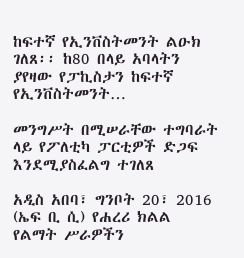ከፍተኛ የኢንቨስትመንት ልዑክ ገለጸ፡፡ ከ80 በላይ አባላትን ያየዛው የፓኪስታን ከፍተኛ የኢንቨስትመንት…

መንግሥት በሚሠራቸው ተግባራት ላይ የፖለቲካ ፓርቲዎች ድጋፍ እንደሚያስፈልግ ተገለጸ

አዲስ አበባ፣ ግንቦት 20፣ 2016 (ኤፍ ቢ ሲ) የሐረሪ ክልል የልማት ሥራዎችን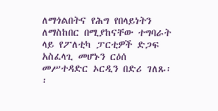ለማጎልበትና የሕግ የበላይነትን ለማስከበር በሚያከናቸው ተግባራት ላይ የፖለቲካ ፓርቲዎች ድጋፍ አስፈላጊ መሆኑን ርዕሰ መሥተዳድር ኦርዲን በድሪ ገለጹ፡፡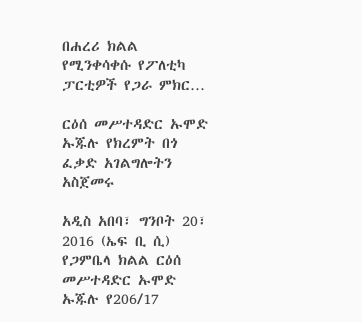በሐረሪ ክልል የሚንቀሳቀሱ የፖለቲካ ፓርቲዎች የጋራ ምክር…

ርዕሰ መሥተዳድር ኡሞድ ኡጁሉ የክረምት በጎ ፈቃድ አገልግሎትን አስጀመሩ

አዲስ አበባ፣ ግንቦት 20፣ 2016 (ኤፍ ቢ ሲ) የጋምቤላ ክልል ርዕሰ መሥተዳድር ኡሞድ ኡጁሉ የ206/17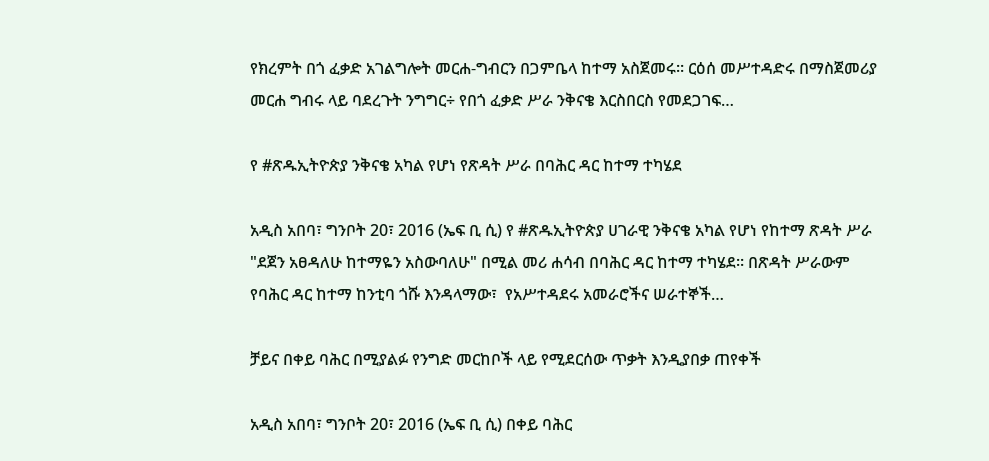የክረምት በጎ ፈቃድ አገልግሎት መርሐ-ግብርን በጋምቤላ ከተማ አስጀመሩ። ርዕሰ መሥተዳድሩ በማስጀመሪያ መርሐ ግብሩ ላይ ባደረጉት ንግግር÷ የበጎ ፈቃድ ሥራ ንቅናቄ እርስበርስ የመደጋገፍ…

የ #ጽዱኢትዮጵያ ንቅናቄ አካል የሆነ የጽዳት ሥራ በባሕር ዳር ከተማ ተካሄደ

አዲስ አበባ፣ ግንቦት 20፣ 2016 (ኤፍ ቢ ሲ) የ #ጽዱኢትዮጵያ ሀገራዊ ንቅናቄ አካል የሆነ የከተማ ጽዳት ሥራ "ደጀን አፀዳለሁ ከተማዬን አስውባለሁ" በሚል መሪ ሐሳብ በባሕር ዳር ከተማ ተካሄደ። በጽዳት ሥራውም የባሕር ዳር ከተማ ከንቲባ ጎሹ እንዳላማው፣  የአሥተዳደሩ አመራሮችና ሠራተኞች…

ቻይና በቀይ ባሕር በሚያልፉ የንግድ መርከቦች ላይ የሚደርሰው ጥቃት እንዲያበቃ ጠየቀች

አዲስ አበባ፣ ግንቦት 20፣ 2016 (ኤፍ ቢ ሲ) በቀይ ባሕር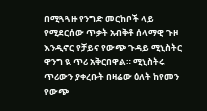በሚጓጓዙ የንግድ መርከቦች ላይ የሚደርሰው ጥቃት አብቅቶ ሰላማዊ ጉዞ እንዲኖር የቻይና የውጭ ጉዳይ ሚኒስትር ዋንግ ዪ ጥሪ አቅርበዋል። ሚኒስትሩ ጥሪውን ያቀረቡት በዛሬው ዕለት ከየመን የውጭ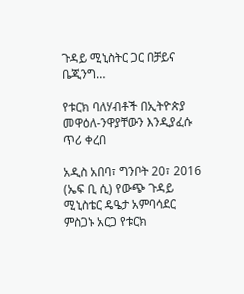ጉዳይ ሚኒስትር ጋር በቻይና ቤጂንግ…

የቱርክ ባለሃብቶች በኢትዮጵያ መዋዕለ-ንዋያቸውን እንዲያፈሱ ጥሪ ቀረበ

አዲስ አበባ፣ ግንቦት 20፣ 2016 (ኤፍ ቢ ሲ) የውጭ ጉዳይ ሚኒስቴር ዴዔታ አምባሳደር ምስጋኑ አርጋ የቱርክ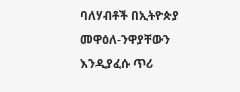ባለሃብቶች በኢትዮጵያ መዋዕለ-ንዋያቸውን እንዲያፈሱ ጥሪ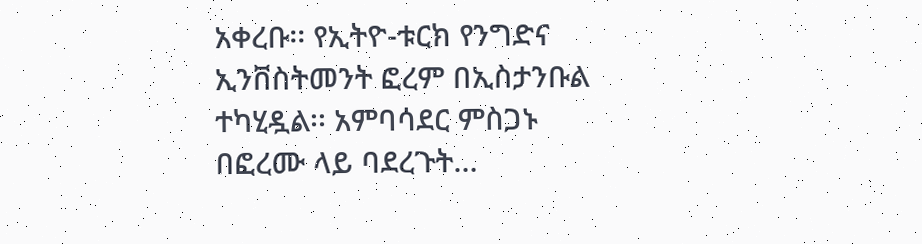አቀረቡ፡፡ የኢትዮ-ቱርክ የንግድና ኢንቨስትመንት ፎረም በኢስታንቡል ተካሂዷል፡፡ አምባሳደር ምስጋኑ በፎረሙ ላይ ባደረጉት…